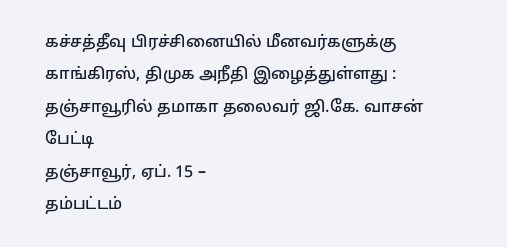கச்சத்தீவு பிரச்சினையில் மீனவர்களுக்கு காங்கிரஸ், திமுக அநீதி இழைத்துள்ளது : தஞ்சாவூரில் தமாகா தலைவர் ஜி.கே. வாசன் பேட்டி
தஞ்சாவூர், ஏப். 15 –
தம்பட்டம்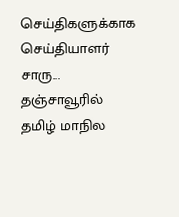செய்திகளுக்காக செய்தியாளர் சாரு...
தஞ்சாவூரில் தமிழ் மாநில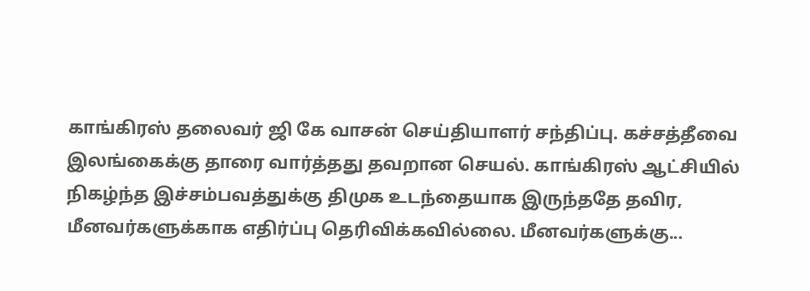காங்கிரஸ் தலைவர் ஜி கே வாசன் செய்தியாளர் சந்திப்பு. கச்சத்தீவை இலங்கைக்கு தாரை வார்த்தது தவறான செயல். காங்கிரஸ் ஆட்சியில் நிகழ்ந்த இச்சம்பவத்துக்கு திமுக உடந்தையாக இருந்ததே தவிர, மீனவர்களுக்காக எதிர்ப்பு தெரிவிக்கவில்லை. மீனவர்களுக்கு...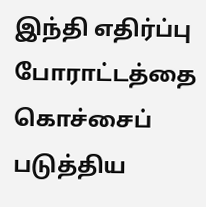இந்தி எதிர்ப்பு போராட்டத்தை கொச்சைப் படுத்திய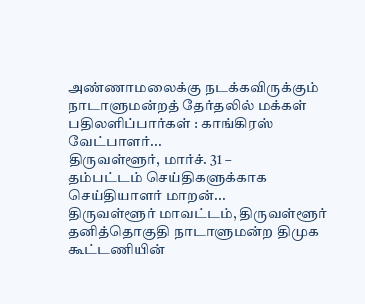அண்ணாமலைக்கு நடக்கவிருக்கும் நாடாளுமன்றத் தேர்தலில் மக்கள் பதிலளிப்பார்கள் : காங்கிரஸ் வேட்பாளர்...
திருவள்ளூர், மார்ச். 31 –
தம்பட்டம் செய்திகளுக்காக செய்தியாளர் மாறன்...
திருவள்ளூர் மாவட்டம், திருவள்ளூர் தனித்தொகுதி நாடாளுமன்ற திமுக கூட்டணியின்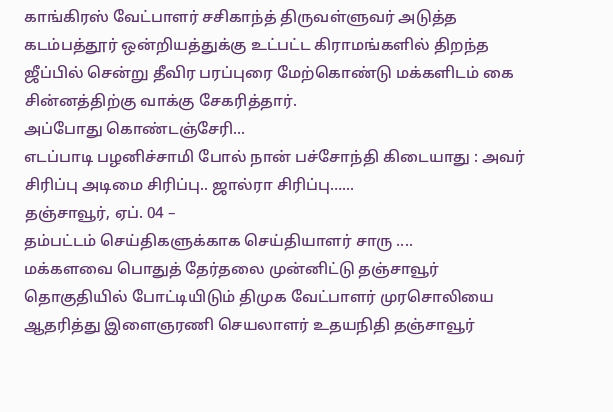காங்கிரஸ் வேட்பாளர் சசிகாந்த் திருவள்ளுவர் அடுத்த கடம்பத்தூர் ஒன்றியத்துக்கு உட்பட்ட கிராமங்களில் திறந்த ஜீப்பில் சென்று தீவிர பரப்புரை மேற்கொண்டு மக்களிடம் கை சின்னத்திற்கு வாக்கு சேகரித்தார்.
அப்போது கொண்டஞ்சேரி...
எடப்பாடி பழனிச்சாமி போல் நான் பச்சோந்தி கிடையாது : அவர் சிரிப்பு அடிமை சிரிப்பு.. ஜால்ரா சிரிப்பு…...
தஞ்சாவூர், ஏப். 04 –
தம்பட்டம் செய்திகளுக்காக செய்தியாளர் சாரு ....
மக்களவை பொதுத் தேர்தலை முன்னிட்டு தஞ்சாவூர் தொகுதியில் போட்டியிடும் திமுக வேட்பாளர் முரசொலியை ஆதரித்து இளைஞரணி செயலாளர் உதயநிதி தஞ்சாவூர்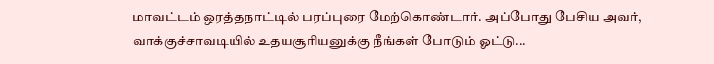மாவட்டம் ஒரத்தநாட்டில் பரப்புரை மேற்கொண்டார். அப்போது பேசிய அவர், வாக்குச்சாவடியில் உதயசூரியனுக்கு நீங்கள் போடும் ஓட்டு...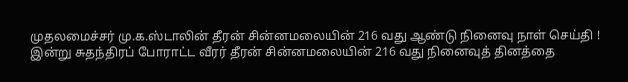முதலமைச்சர் மு.க.ஸ்டாலின் தீரன் சின்னமலையின் 216 வது ஆண்டு நினைவு நாள் செய்தி !
இன்று சுதந்திரப் போராட்ட வீரர் தீரன் சின்னமலையின் 216 வது நினைவுத் தினத்தை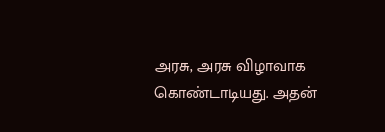அரசு, அரசு விழாவாக கொண்டாடியது. அதன்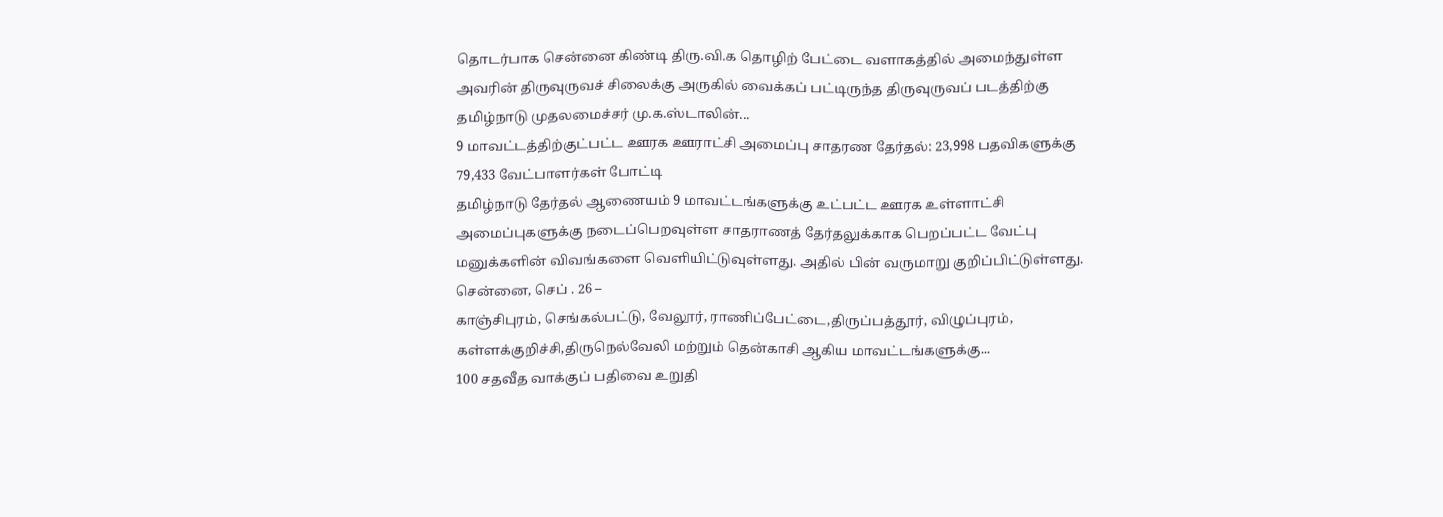தொடர்பாக சென்னை கிண்டி திரு.வி.க தொழிற் பேட்டை வளாகத்தில் அமைந்துள்ள அவரின் திருவுருவச் சிலைக்கு அருகில் வைக்கப் பட்டிருந்த திருவுருவப் படத்திற்கு தமிழ்நாடு முதலமைச்சர் மு.க.ஸ்டாலின்...
9 மாவட்டத்திற்குட்பட்ட ஊரக ஊராட்சி அமைப்பு சாதரண தேர்தல்: 23,998 பதவிகளுக்கு 79,433 வேட்பாளர்கள் போட்டி
தமிழ்நாடு தேர்தல் ஆணையம் 9 மாவட்டங்களுக்கு உட்பட்ட ஊரக உள்ளாட்சி அமைப்புகளுக்கு நடைப்பெறவுள்ள சாதராணத் தேர்தலுக்காக பெறப்பட்ட வேட்பு மனுக்களின் விவங்களை வெளியிட்டுவுள்ளது. அதில் பின் வருமாறு குறிப்பிட்டுள்ளது.
சென்னை, செப் . 26 –
காஞ்சிபுரம், செங்கல்பட்டு, வேலூர், ராணிப்பேட்டை,திருப்பத்தூர், விழுப்புரம், கள்ளக்குறிச்சி,திருநெல்வேலி மற்றும் தென்காசி ஆகிய மாவட்டங்களுக்கு...
100 சதவீத வாக்குப் பதிவை உறுதி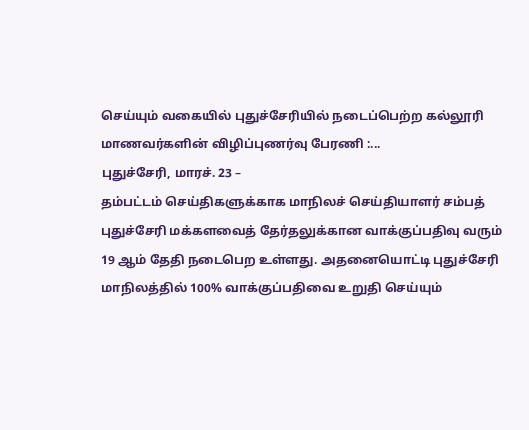செய்யும் வகையில் புதுச்சேரியில் நடைப்பெற்ற கல்லூரி மாணவர்களின் விழிப்புணர்வு பேரணி :...
புதுச்சேரி, மாரச். 23 –
தம்பட்டம் செய்திகளுக்காக மாநிலச் செய்தியாளர் சம்பத்
புதுச்சேரி மக்களவைத் தேர்தலுக்கான வாக்குப்பதிவு வரும் 19 ஆம் தேதி நடைபெற உள்ளது. அதனையொட்டி புதுச்சேரி மாநிலத்தில் 100% வாக்குப்பதிவை உறுதி செய்யும்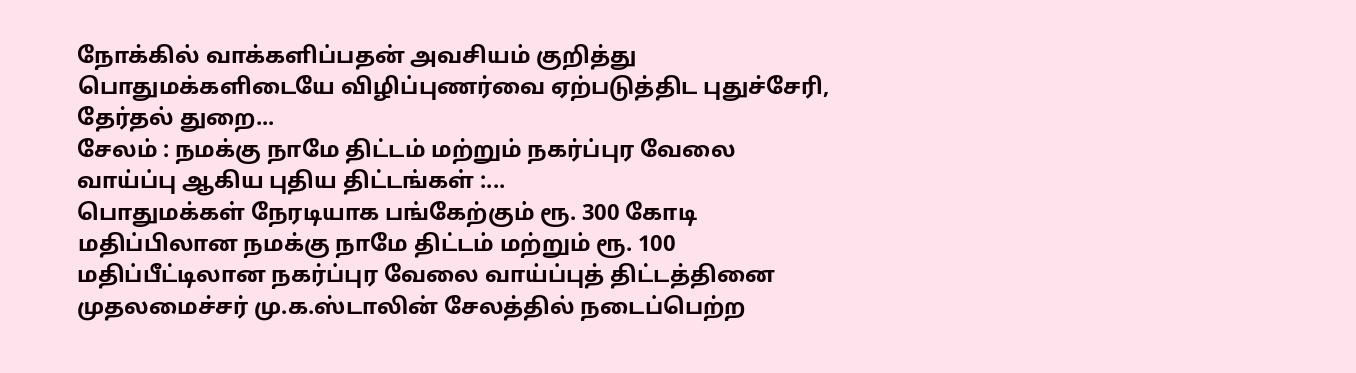நோக்கில் வாக்களிப்பதன் அவசியம் குறித்து பொதுமக்களிடையே விழிப்புணர்வை ஏற்படுத்திட புதுச்சேரி, தேர்தல் துறை...
சேலம் : நமக்கு நாமே திட்டம் மற்றும் நகர்ப்புர வேலை வாய்ப்பு ஆகிய புதிய திட்டங்கள் :...
பொதுமக்கள் நேரடியாக பங்கேற்கும் ரூ. 300 கோடி மதிப்பிலான நமக்கு நாமே திட்டம் மற்றும் ரூ. 100 மதிப்பீட்டிலான நகர்ப்புர வேலை வாய்ப்புத் திட்டத்தினை முதலமைச்சர் மு.க.ஸ்டாலின் சேலத்தில் நடைப்பெற்ற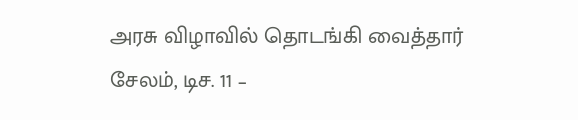அரசு விழாவில் தொடங்கி வைத்தார்
சேலம், டிச. 11 –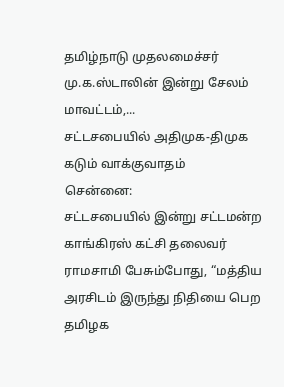தமிழ்நாடு முதலமைச்சர் மு.க.ஸ்டாலின் இன்று சேலம் மாவட்டம்,...
சட்டசபையில் அதிமுக-திமுக கடும் வாக்குவாதம்
சென்னை:
சட்டசபையில் இன்று சட்டமன்ற காங்கிரஸ் கட்சி தலைவர் ராமசாமி பேசும்போது, “மத்திய அரசிடம் இருந்து நிதியை பெற தமிழக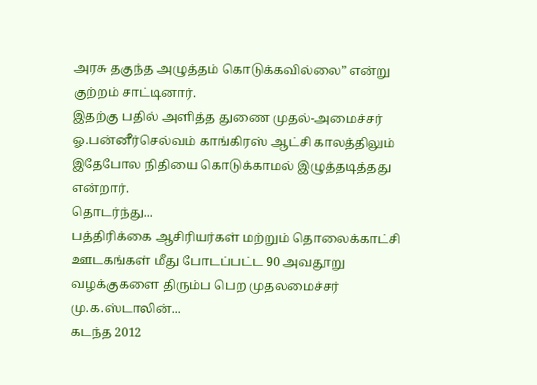அரசு தகுந்த அழுத்தம் கொடுக்கவில்லை” என்று குற்றம் சாட்டினார்.
இதற்கு பதில் அளித்த துணை முதல்-அமைச்சர் ஓ.பன்னீர்செல்வம் காங்கிரஸ் ஆட்சி காலத்திலும் இதேபோல நிதியை கொடுக்காமல் இழுத்தடித்தது என்றார்.
தொடர்ந்து...
பத்திரிக்கை ஆசிரியர்கள் மற்றும் தொலைக்காட்சி ஊடகங்கள் மீது போடப்பட்ட 90 அவதூறு வழக்குகளை திரும்ப பெற முதலமைச்சர் மு.க.ஸ்டாலின்...
கடந்த 2012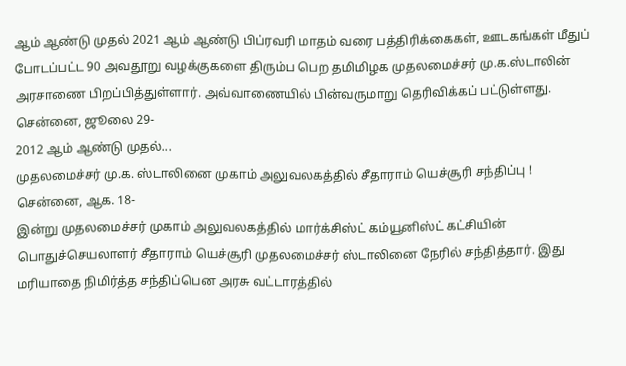ஆம் ஆண்டு முதல் 2021 ஆம் ஆண்டு பிப்ரவரி மாதம் வரை பத்திரிக்கைகள், ஊடகங்கள் மீதுப் போடப்பட்ட 90 அவதூறு வழக்குகளை திரும்ப பெற தமிமிழக முதலமைச்சர் மு.க.ஸ்டாலின் அரசாணை பிறப்பித்துள்ளார். அவ்வாணையில் பின்வருமாறு தெரிவிக்கப் பட்டுள்ளது.
சென்னை, ஜூலை 29-
2012 ஆம் ஆண்டு முதல்...
முதலமைச்சர் மு.க. ஸ்டாலினை முகாம் அலுவலகத்தில் சீதாராம் யெச்சூரி சந்திப்பு !
சென்னை, ஆக. 18-
இன்று முதலமைச்சர் முகாம் அலுவலகத்தில் மார்க்சிஸ்ட் கம்யூனிஸ்ட் கட்சியின் பொதுச்செயலாளர் சீதாராம் யெச்சூரி முதலமைச்சர் ஸ்டாலினை நேரில் சந்தித்தார். இது மரியாதை நிமிர்த்த சந்திப்பென அரசு வட்டாரத்தில்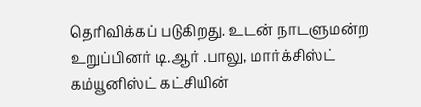தெரிவிக்கப் படுகிறது. உடன் நாடளுமன்ற உறுப்பினர் டி.ஆர் .பாலு, மார்க்சிஸ்ட் கம்யூனிஸ்ட் கட்சியின்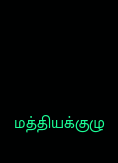மத்தியக்குழு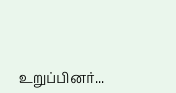உறுப்பினர்...